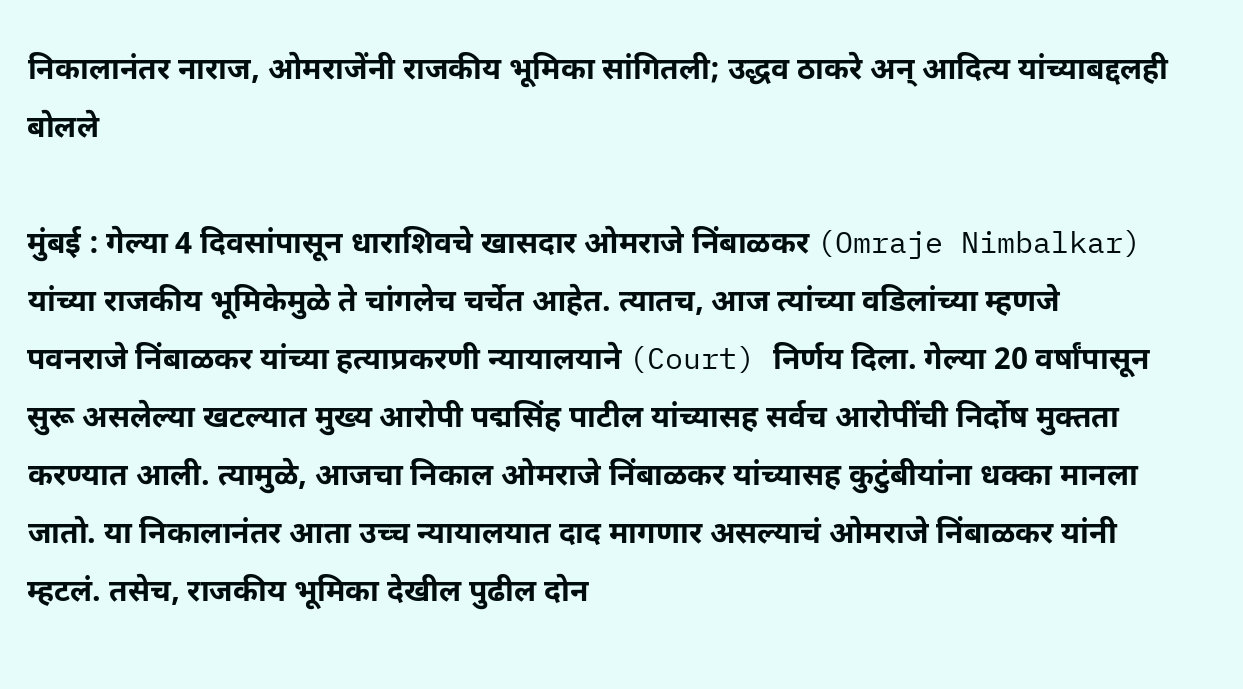निकालानंतर नाराज, ओमराजेंनी राजकीय भूमिका सांगितली; उद्धव ठाकरे अन् आदित्य यांच्याबद्दलही बोलले

मुंबई : गेल्या 4 दिवसांपासून धाराशिवचे खासदार ओमराजे निंबाळकर (Omraje Nimbalkar) यांच्या राजकीय भूमिकेमुळे ते चांगलेच चर्चेत आहेत. त्यातच, आज त्यांच्या वडिलांच्या म्हणजे पवनराजे निंबाळकर यांच्या हत्याप्रकरणी न्यायालयाने (Court) निर्णय दिला. गेल्या 20 वर्षांपासून सुरू असलेल्या खटल्यात मुख्य आरोपी पद्मसिंह पाटील यांच्यासह सर्वच आरोपींची निर्दोष मुक्तता करण्यात आली. त्यामुळे, आजचा निकाल ओमराजे निंबाळकर यांच्यासह कुटुंबीयांना धक्का मानला जातो. या निकालानंतर आता उच्च न्यायालयात दाद मागणार असल्याचं ओमराजे निंबाळकर यांनी म्हटलं. तसेच, राजकीय भूमिका देखील पुढील दोन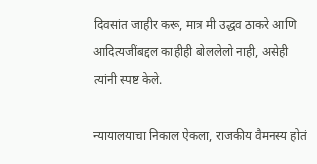दिवसांत जाहीर करू, मात्र मी उद्धव ठाकरे आणि आदित्यजींबद्दल काहीही बोललेलो नाही, असेही त्यांनी स्पष्ट केले.

न्यायालयाचा निकाल ऐकला, राजकीय वैमनस्य होतं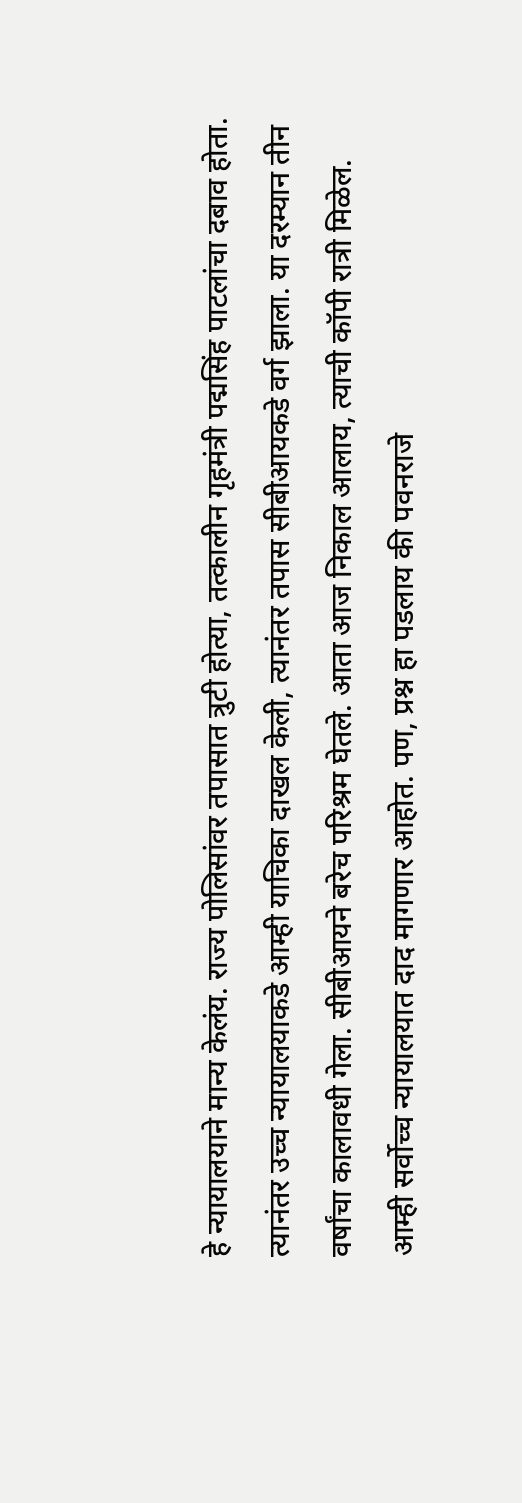हे न्यायालयाने मान्य केलंय. राज्य पोलिसांवर तपासात त्रुटी होत्या, तत्कालीन गृहमंत्री पद्मसिंह पाटलांचा दबाव होता. त्यानंतर उच्च न्यायालयाकडे आम्ही याचिका दाखल केली, त्यानंतर तपास सीबीआयकडे वर्ग झाला. या दरम्यान तीन वर्षांचा कालावधी गेला. सीबीआयने बरेच परिश्रम घेतले. आता आज निकाल आलाय, त्याची कॉपी रात्री मिळेल. आम्ही सर्वोच्च न्यायालयात दाद मागणार आहोत. पण, प्रश्न हा पडलाय की पवनराजे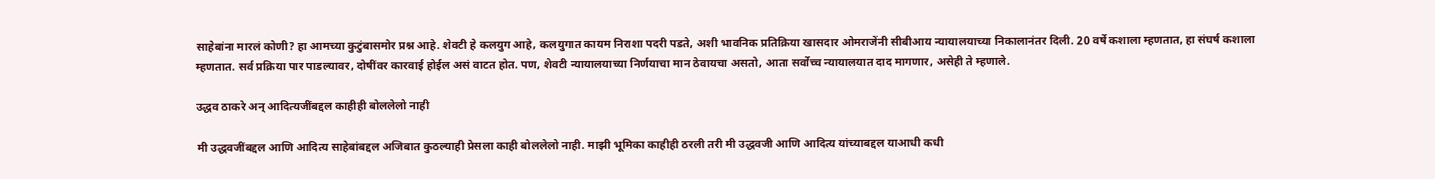साहेबांना मारलं कोणी? हा आमच्या कुटुंबासमोर प्रश्न आहे. शेवटी हे कलयुग आहे, कलयुगात कायम निराशा पदरी पडते, अशी भावनिक प्रतिक्रिया खासदार ओमराजेंनी सीबीआय न्यायालयाच्या निकालानंतर दिली. 20 वर्षे कशाला म्हणतात, हा संघर्ष कशाला म्हणतात. सर्व प्रक्रिया पार पाडल्यावर, दोषींवर कारवाई होईल असं वाटत होत. पण, शेवटी न्यायालयाच्या निर्णयाचा मान ठेवायचा असतो, आता सर्वोच्च न्यायालयात दाद मागणार, असेही ते म्हणाले.

उद्धव ठाकरे अन् आदित्यजींबद्दल काहीही बोललेलो नाही

मी उद्धवजींबद्दल आणि आदित्य साहेबांबद्दल अजिबात कुठल्याही प्रेसला काही बोललेलो नाही. माझी भूमिका काहीही ठरली तरी मी उद्धवजी आणि आदित्य यांच्याबद्दल याआधी कधी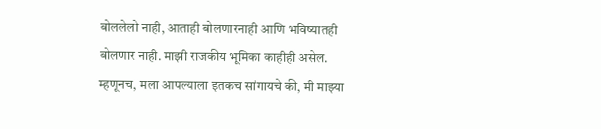बोललेलो नाही, आताही बोलणारनाही आणि भविष्यातही बोलणार नाही. माझी राजकीय भूमिका काहीही असेल. म्हणूनच, मला आपल्याला इतकच सांगायचे की, मी माझ्या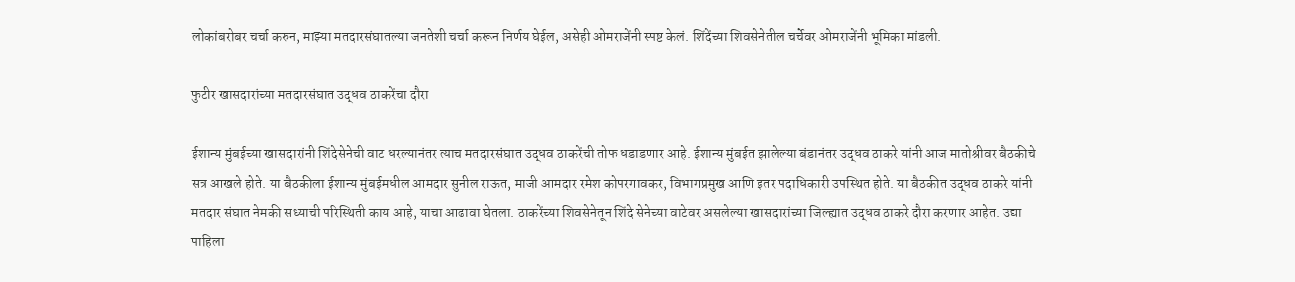लोकांबरोबर चर्चा करुन, माझ्या मतदारसंघातल्या जनतेशी चर्चा करून निर्णय घेईल, असेही ओमराजेंनी स्पष्ट केलं. शिंदेंच्या शिवसेनेतील चर्चेवर ओमराजेंनी भूमिका मांडली.

फुटीर खासदारांच्या मतदारसंघात उद्धव ठाकरेंचा दौरा

ईशान्य मुंबईच्या खासदारांनी शिंदेसेनेची वाट धरल्यानंतर त्याच मतदारसंघात उद्धव ठाकरेंची तोफ धडाडणार आहे. ईशान्य मुंबईत झालेल्या बंडानंतर उद्धव ठाकरे यांनी आज मातोश्रीवर बैठकीचे सत्र आखले होते. या बैठकीला ईशान्य मुंबईमधील आमदार सुनील राऊत, माजी आमदार रमेश कोपरगावकर, विभागप्रमुख आणि इतर पदाधिकारी उपस्थित होते. या बैठकीत उद्धव ठाकरे यांनी मतदार संघात नेमकी सध्याची परिस्थिती काय आहे, याचा आढावा घेतला. ठाकरेंच्या शिवसेनेतून शिंदे सेनेच्या वाटेवर असलेल्या खासदारांच्या जिल्ह्यात उद्धव ठाकरे दौरा करणार आहेत. उद्या पाहिला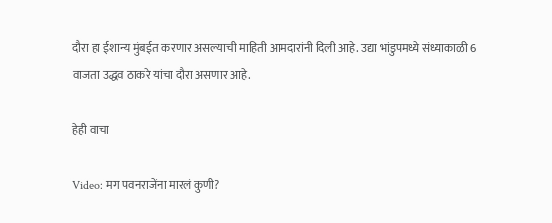दौरा हा ईशान्य मुंबईत करणार असल्याची माहिती आमदारांनी दिली आहे. उद्या भांडुपमध्ये संध्याकाळी 6 वाजता उद्धव ठाकरे यांचा दौरा असणार आहे.

हेही वाचा

Video: मग पवनराजेंना मारलं कुणी?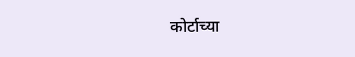कोर्टाच्या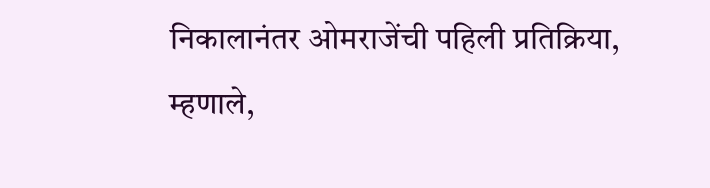निकालानंतर ओमराजेंची पहिली प्रतिक्रिया, म्हणाले,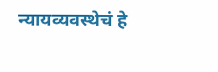न्यायव्यवस्थेचं हे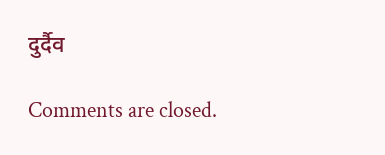दुर्दैव

Comments are closed.